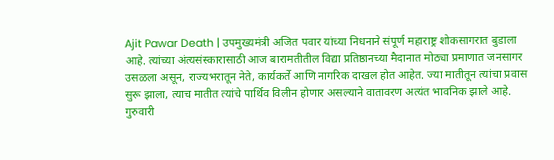Ajit Pawar Death | उपमुख्यमंत्री अजित पवार यांच्या निधनाने संपूर्ण महाराष्ट्र शोकसागरात बुडाला आहे. त्यांच्या अंत्यसंस्कारासाठी आज बारामतीतील विद्या प्रतिष्ठानच्या मैदानात मोठ्या प्रमाणात जनसागर उसळला असून, राज्यभरातून नेते, कार्यकर्ते आणि नागरिक दाखल होत आहेत. ज्या मातीतून त्यांचा प्रवास सुरू झाला, त्याच मातीत त्यांचे पार्थिव विलीन होणार असल्याने वातावरण अत्यंत भावनिक झाले आहे.
गुरुवारी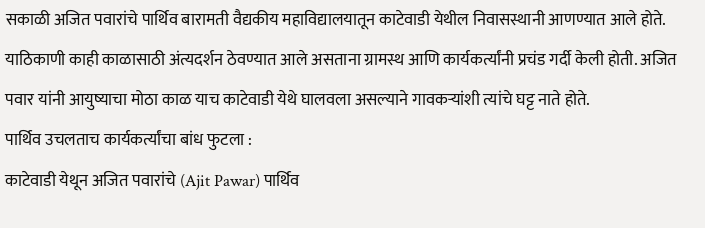सकाळी अजित पवारांचे पार्थिव बारामती वैद्यकीय महाविद्यालयातून काटेवाडी येथील निवासस्थानी आणण्यात आले होते. याठिकाणी काही काळासाठी अंत्यदर्शन ठेवण्यात आले असताना ग्रामस्थ आणि कार्यकर्त्यांनी प्रचंड गर्दी केली होती. अजित पवार यांनी आयुष्याचा मोठा काळ याच काटेवाडी येथे घालवला असल्याने गावकऱ्यांशी त्यांचे घट्ट नाते होते.
पार्थिव उचलताच कार्यकर्त्यांचा बांध फुटला :
काटेवाडी येथून अजित पवारांचे (Ajit Pawar) पार्थिव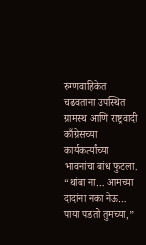रुग्णवाहिकेत चढवताना उपस्थित ग्रामस्थ आणि राष्ट्रवादी काँग्रेसच्या कार्यकर्त्यांच्या भावनांचा बांध फुटला. “थांबा ना… आमच्या दादांना नका नेऊ… पाया पडतो तुमच्या,”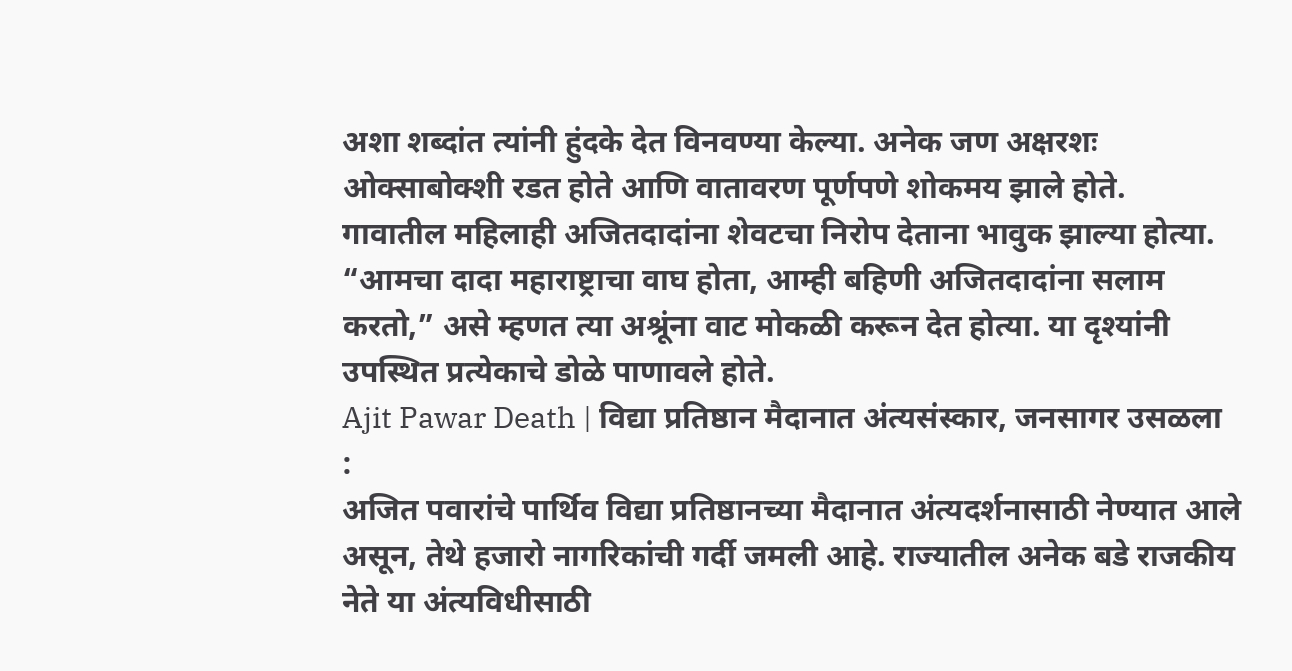अशा शब्दांत त्यांनी हुंदके देत विनवण्या केल्या. अनेक जण अक्षरशः ओक्साबोक्शी रडत होते आणि वातावरण पूर्णपणे शोकमय झाले होते.
गावातील महिलाही अजितदादांना शेवटचा निरोप देताना भावुक झाल्या होत्या. “आमचा दादा महाराष्ट्राचा वाघ होता, आम्ही बहिणी अजितदादांना सलाम करतो,” असे म्हणत त्या अश्रूंना वाट मोकळी करून देत होत्या. या दृश्यांनी उपस्थित प्रत्येकाचे डोळे पाणावले होते.
Ajit Pawar Death | विद्या प्रतिष्ठान मैदानात अंत्यसंस्कार, जनसागर उसळला :
अजित पवारांचे पार्थिव विद्या प्रतिष्ठानच्या मैदानात अंत्यदर्शनासाठी नेण्यात आले असून, तेथे हजारो नागरिकांची गर्दी जमली आहे. राज्यातील अनेक बडे राजकीय नेते या अंत्यविधीसाठी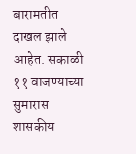बारामतीत दाखल झाले आहेत. सकाळी ११ वाजण्याच्या सुमारास शासकीय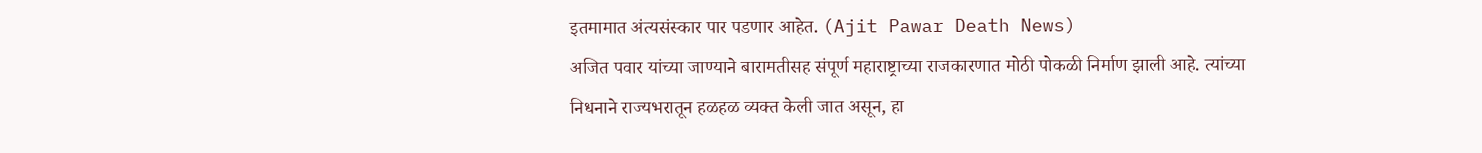इतमामात अंत्यसंस्कार पार पडणार आहेत. (Ajit Pawar Death News)
अजित पवार यांच्या जाण्याने बारामतीसह संपूर्ण महाराष्ट्राच्या राजकारणात मोठी पोकळी निर्माण झाली आहे. त्यांच्या निधनाने राज्यभरातून हळहळ व्यक्त केली जात असून, हा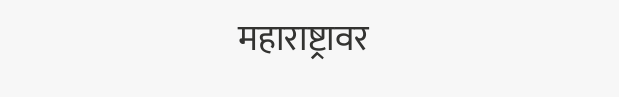महाराष्ट्रावर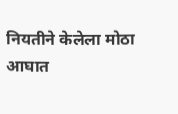नियतीने केलेला मोठा आघात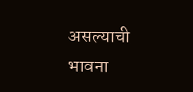असल्याची भावना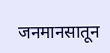जनमानसातून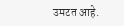उमटत आहे.